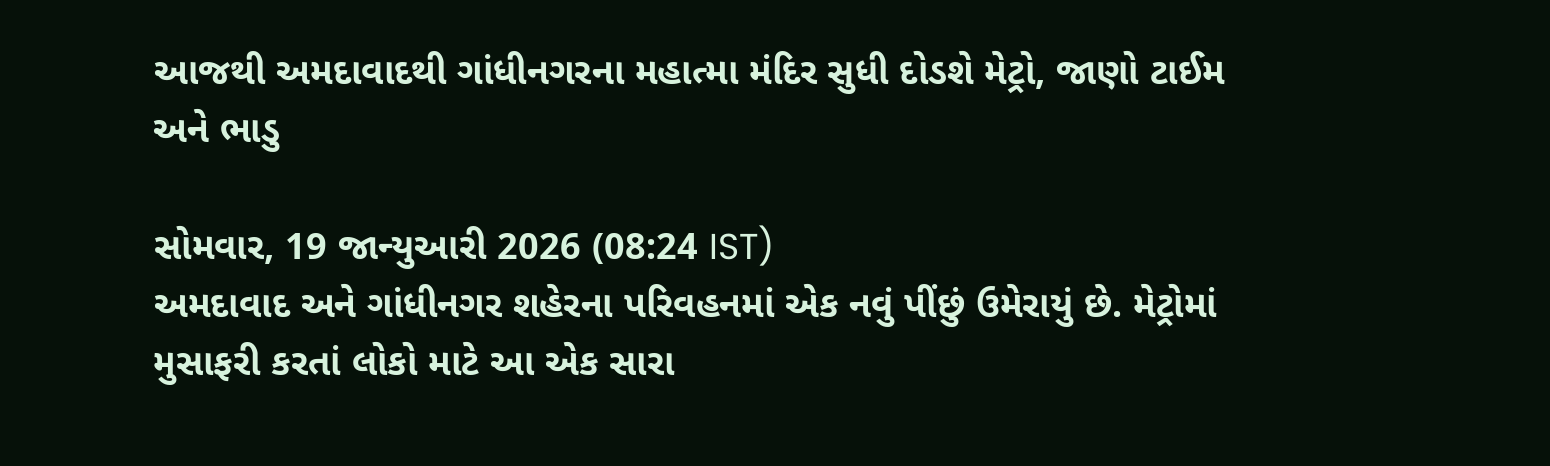આજથી અમદાવાદથી ગાંધીનગરના મહાત્મા મંદિર સુધી દોડશે મેટ્રો, જાણો ટાઈમ અને ભાડુ

સોમવાર, 19 જાન્યુઆરી 2026 (08:24 IST)
અમદાવાદ અને ગાંધીનગર શહેરના પરિવહનમાં એક નવું પીંછું ઉમેરાયું છે. મેટ્રોમાં મુસાફરી કરતાં લોકો માટે આ એક સારા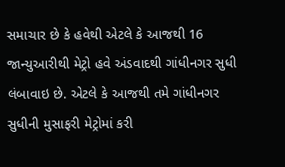સમાચાર છે કે હવેથી એટલે કે આજથી 16 જાન્યુઆરીથી મેટ્રો હવે અંડવાદથી ગાંધીનગર સુધી લંબાવાઇ છે. એટલે કે આજથી તમે ગાંધીનગર સુધીની મુસાફરી મેટ્રોમાં કરી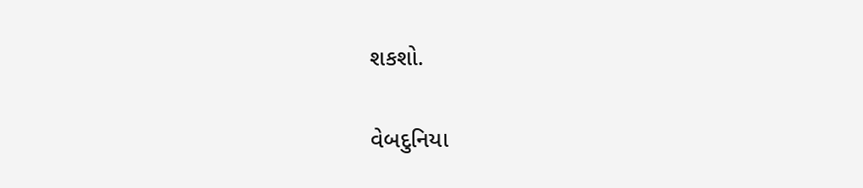શકશો.

વેબદુનિયા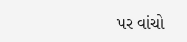પર વાંચો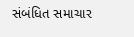સંબંધિત સમાચાર